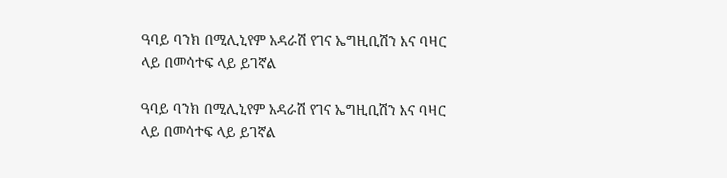ዓባይ ባንክ በሚሊኒየም አዳራሽ የገና ኤግዚቢሽን እና ባዛር ላይ በመሳተፍ ላይ ይገኛል

ዓባይ ባንክ በሚሊኒየም አዳራሽ የገና ኤግዚቢሽን እና ባዛር ላይ በመሳተፍ ላይ ይገኛል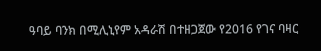ዓባይ ባንክ በሚሊኒየም አዳራሽ በተዘጋጀው የ2016 የገና ባዛር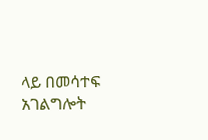ላይ በመሳተፍ አገልግሎት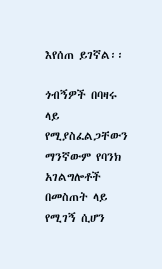እየሰጠ ይገኛል፡፡

ጎብኝዎች በባዛሩ ላይ የሚያስፈልጋቸውን ማንኛውም የባንክ አገልግሎቶች በመስጠት ላይ የሚገኝ ሲሆን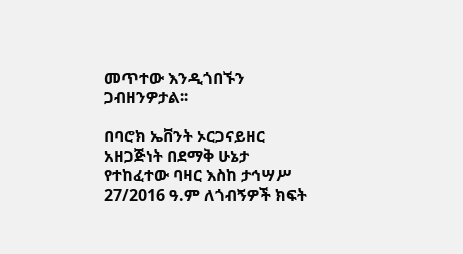መጥተው እንዲጎበኙን ጋብዘንዎታል፡፡

በባሮክ ኤቨንት ኦርጋናይዘር አዘጋጅነት በደማቅ ሁኔታ የተከፈተው ባዛር እስከ ታኅሣሥ 27/2016 ዓ.ም ለጎብኝዎች ክፍት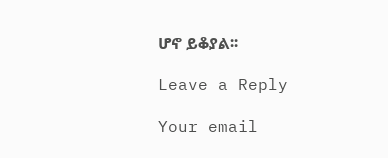ሆኖ ይቆያል፡፡

Leave a Reply

Your email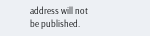address will not be published.